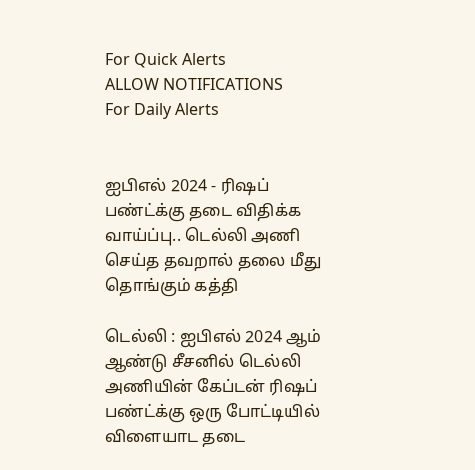For Quick Alerts
ALLOW NOTIFICATIONS
For Daily Alerts


ஐபிஎல் 2024 - ரிஷப் பண்ட்க்கு தடை விதிக்க வாய்ப்பு.. டெல்லி அணி செய்த தவறால் தலை மீது தொங்கும் கத்தி

டெல்லி : ஐபிஎல் 2024 ஆம் ஆண்டு சீசனில் டெல்லி அணியின் கேப்டன் ரிஷப் பண்ட்க்கு ஒரு போட்டியில் விளையாட தடை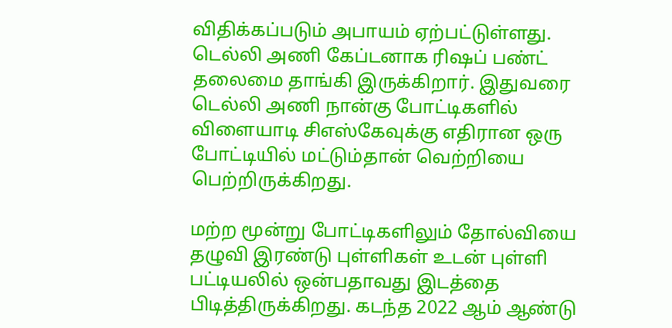விதிக்கப்படும் அபாயம் ஏற்பட்டுள்ளது. டெல்லி அணி கேப்டனாக ரிஷப் பண்ட் தலைமை தாங்கி இருக்கிறார். இதுவரை டெல்லி அணி நான்கு போட்டிகளில் விளையாடி சிஎஸ்கேவுக்கு எதிரான ஒரு போட்டியில் மட்டும்தான் வெற்றியை பெற்றிருக்கிறது.

மற்ற மூன்று போட்டிகளிலும் தோல்வியை தழுவி இரண்டு புள்ளிகள் உடன் புள்ளி பட்டியலில் ஒன்பதாவது இடத்தை பிடித்திருக்கிறது. கடந்த 2022 ஆம் ஆண்டு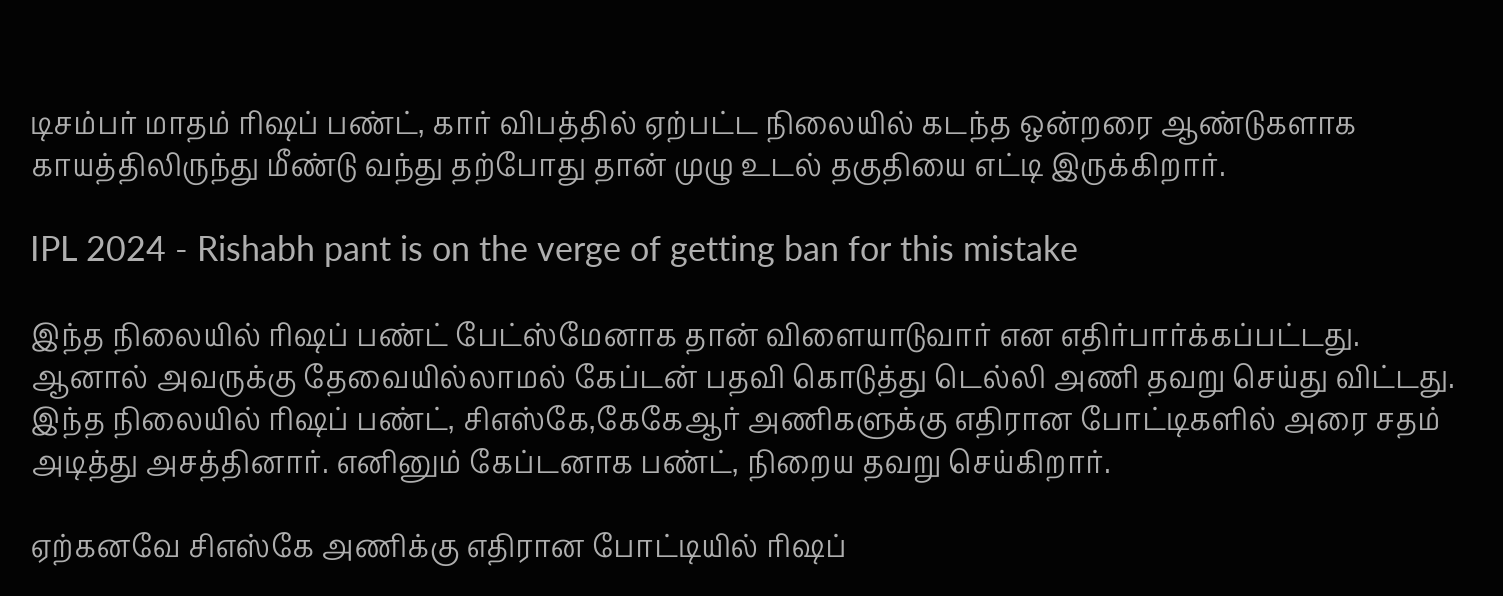டிசம்பர் மாதம் ரிஷப் பண்ட், கார் விபத்தில் ஏற்பட்ட நிலையில் கடந்த ஒன்றரை ஆண்டுகளாக காயத்திலிருந்து மீண்டு வந்து தற்போது தான் முழு உடல் தகுதியை எட்டி இருக்கிறார்.

IPL 2024 - Rishabh pant is on the verge of getting ban for this mistake

இந்த நிலையில் ரிஷப் பண்ட் பேட்ஸ்மேனாக தான் விளையாடுவார் என எதிர்பார்க்கப்பட்டது. ஆனால் அவருக்கு தேவையில்லாமல் கேப்டன் பதவி கொடுத்து டெல்லி அணி தவறு செய்து விட்டது. இந்த நிலையில் ரிஷப் பண்ட், சிஎஸ்கே,கேகேஆர் அணிகளுக்கு எதிரான போட்டிகளில் அரை சதம் அடித்து அசத்தினார். எனினும் கேப்டனாக பண்ட், நிறைய தவறு செய்கிறார்.

ஏற்கனவே சிஎஸ்கே அணிக்கு எதிரான போட்டியில் ரிஷப்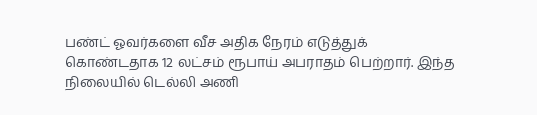பண்ட் ஓவர்களை வீச அதிக நேரம் எடுத்துக் கொண்டதாக 12 லட்சம் ரூபாய் அபராதம் பெற்றார். இந்த நிலையில் டெல்லி அணி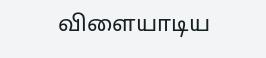விளையாடிய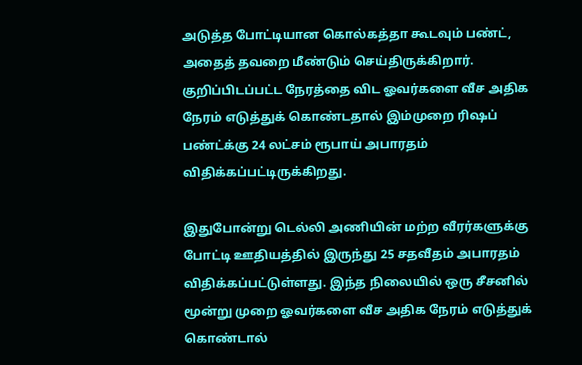அடுத்த போட்டியான கொல்கத்தா கூடவும் பண்ட், அதைத் தவறை மீண்டும் செய்திருக்கிறார். குறிப்பிடப்பட்ட நேரத்தை விட ஓவர்களை வீச அதிக நேரம் எடுத்துக் கொண்டதால் இம்முறை ரிஷப் பண்ட்க்கு 24 லட்சம் ரூபாய் அபாரதம் விதிக்கப்பட்டிருக்கிறது.

இதுபோன்று டெல்லி அணியின் மற்ற வீரர்களுக்கு போட்டி ஊதியத்தில் இருந்து 25 சதவீதம் அபாரதம் விதிக்கப்பட்டுள்ளது. இந்த நிலையில் ஒரு சீசனில் மூன்று முறை ஓவர்களை வீச அதிக நேரம் எடுத்துக் கொண்டால்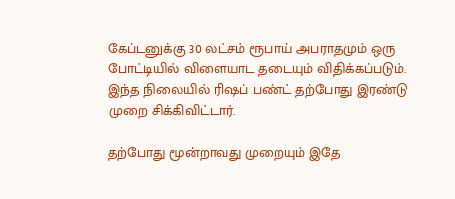கேப்டனுக்கு 30 லட்சம் ரூபாய் அபராதமும் ஒரு போட்டியில் விளையாட தடையும் விதிக்கப்படும். இந்த நிலையில் ரிஷப் பண்ட் தற்போது இரண்டு முறை சிக்கிவிட்டார்.

தற்போது மூன்றாவது முறையும் இதே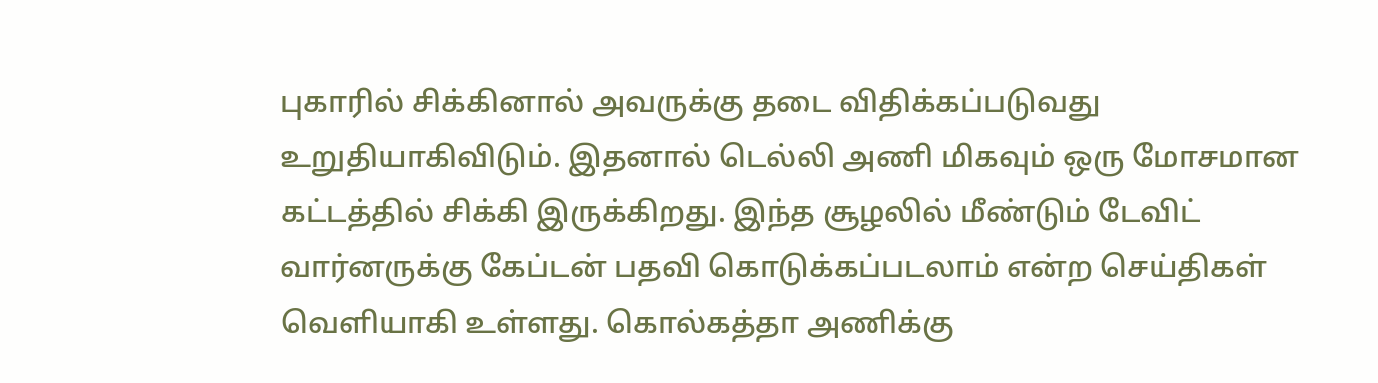புகாரில் சிக்கினால் அவருக்கு தடை விதிக்கப்படுவது உறுதியாகிவிடும். இதனால் டெல்லி அணி மிகவும் ஒரு மோசமான கட்டத்தில் சிக்கி இருக்கிறது. இந்த சூழலில் மீண்டும் டேவிட் வார்னருக்கு கேப்டன் பதவி கொடுக்கப்படலாம் என்ற செய்திகள் வெளியாகி உள்ளது. கொல்கத்தா அணிக்கு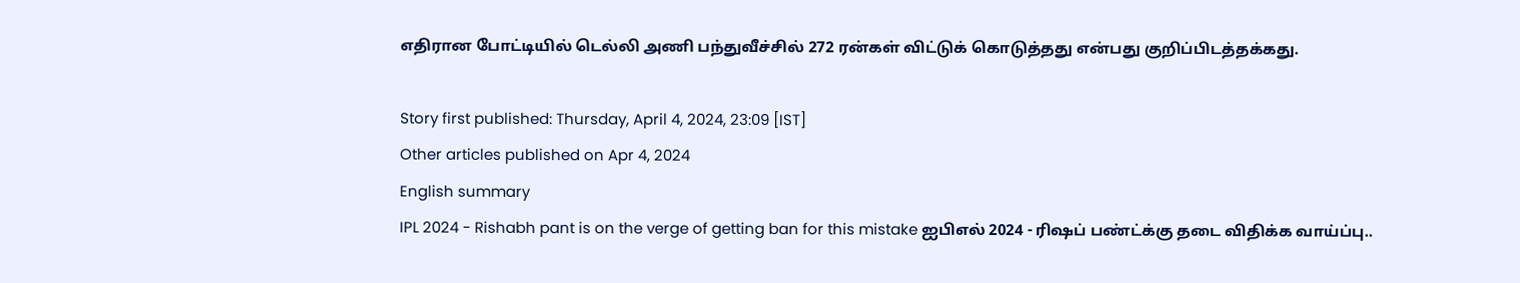எதிரான போட்டியில் டெல்லி அணி பந்துவீச்சில் 272 ரன்கள் விட்டுக் கொடுத்தது என்பது குறிப்பிடத்தக்கது.

Story first published: Thursday, April 4, 2024, 23:09 [IST]
Other articles published on Apr 4, 2024
English summary
IPL 2024 - Rishabh pant is on the verge of getting ban for this mistake ஐபிஎல் 2024 - ரிஷப் பண்ட்க்கு தடை விதிக்க வாய்ப்பு..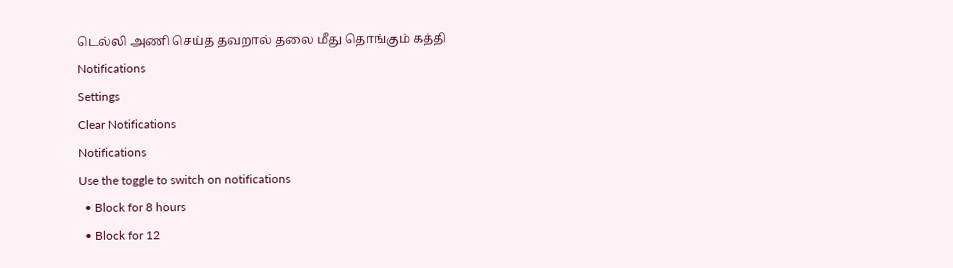டெல்லி அணி செய்த தவறால் தலை மீது தொங்கும் கத்தி
Notifications
Settings
Clear Notifications
Notifications
Use the toggle to switch on notifications
  • Block for 8 hours
  • Block for 12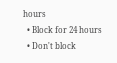hours
  • Block for 24 hours
  • Don't block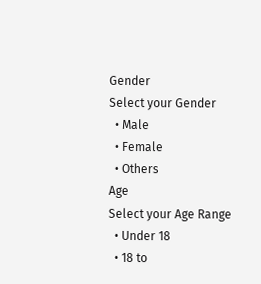Gender
Select your Gender
  • Male
  • Female
  • Others
Age
Select your Age Range
  • Under 18
  • 18 to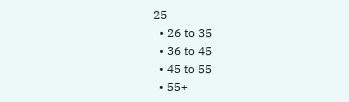25
  • 26 to 35
  • 36 to 45
  • 45 to 55
  • 55+